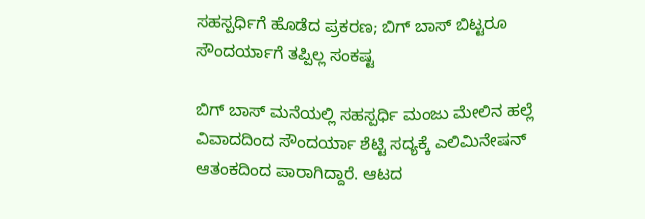ಸಹಸ್ಪರ್ಧಿಗೆ ಹೊಡೆದ ಪ್ರಕರಣ; ಬಿಗ್ ಬಾಸ್ ಬಿಟ್ಟರೂ ಸೌಂದರ್ಯಾಗೆ ತಪ್ಪಿಲ್ಲ ಸಂಕಷ್ಟ

ಬಿಗ್ ಬಾಸ್ ಮನೆಯಲ್ಲಿ ಸಹಸ್ಪರ್ಧಿ ಮಂಜು ಮೇಲಿನ ಹಲ್ಲೆ ವಿವಾದದಿಂದ ಸೌಂದರ್ಯಾ ಶೆಟ್ಟಿ ಸದ್ಯಕ್ಕೆ ಎಲಿಮಿನೇಷನ್ ಆತಂಕದಿಂದ ಪಾರಾಗಿದ್ದಾರೆ. ಆಟದ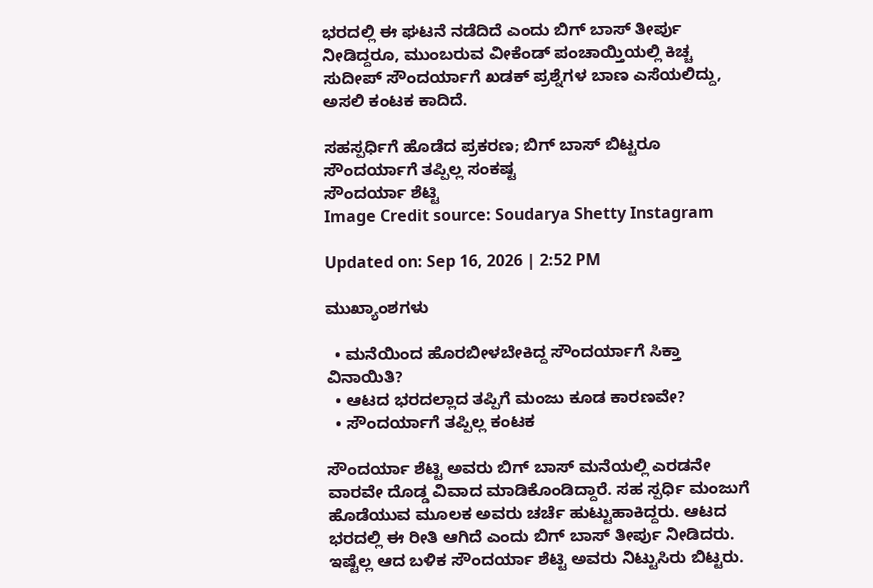ಭರದಲ್ಲಿ ಈ ಘಟನೆ ನಡೆದಿದೆ ಎಂದು ಬಿಗ್ ಬಾಸ್ ತೀರ್ಪು ನೀಡಿದ್ದರೂ, ಮುಂಬರುವ ವೀಕೆಂಡ್ ಪಂಚಾಯ್ತಿಯಲ್ಲಿ ಕಿಚ್ಚ ಸುದೀಪ್ ಸೌಂದರ್ಯಾಗೆ ಖಡಕ್ ಪ್ರಶ್ನೆಗಳ ಬಾಣ ಎಸೆಯಲಿದ್ದು, ಅಸಲಿ ಕಂಟಕ ಕಾದಿದೆ.

ಸಹಸ್ಪರ್ಧಿಗೆ ಹೊಡೆದ ಪ್ರಕರಣ; ಬಿಗ್ ಬಾಸ್ ಬಿಟ್ಟರೂ  ಸೌಂದರ್ಯಾಗೆ ತಪ್ಪಿಲ್ಲ ಸಂಕಷ್ಟ
ಸೌಂದರ್ಯಾ ಶೆಟ್ಟಿ
Image Credit source: Soudarya Shetty Instagram

Updated on: Sep 16, 2026 | 2:52 PM

ಮುಖ್ಯಾಂಶಗಳು

  • ಮನೆಯಿಂದ ಹೊರಬೀಳಬೇಕಿದ್ದ ಸೌಂದರ್ಯಾಗೆ ಸಿಕ್ತಾ ವಿನಾಯಿತಿ?
  • ಆಟದ ಭರದಲ್ಲಾದ ತಪ್ಪಿಗೆ ಮಂಜು ಕೂಡ ಕಾರಣವೇ?
  • ಸೌಂದರ್ಯಾಗೆ ತಪ್ಪಿಲ್ಲ ಕಂಟಕ

ಸೌಂದರ್ಯಾ ಶೆಟ್ಟಿ ಅವರು ಬಿಗ್ ಬಾಸ್ ಮನೆಯಲ್ಲಿ ಎರಡನೇ ವಾರವೇ ದೊಡ್ಡ ವಿವಾದ ಮಾಡಿಕೊಂಡಿದ್ದಾರೆ. ಸಹ ಸ್ಪರ್ಧಿ ಮಂಜುಗೆ ಹೊಡೆಯುವ ಮೂಲಕ ಅವರು ಚರ್ಚೆ ಹುಟ್ಟುಹಾಕಿದ್ದರು. ಆಟದ ಭರದಲ್ಲಿ ಈ ರೀತಿ ಆಗಿದೆ ಎಂದು ಬಿಗ್ ಬಾಸ್ ತೀರ್ಪು ನೀಡಿದರು. ಇಷ್ಟೆಲ್ಲ ಆದ ಬಳಿಕ ಸೌಂದರ್ಯಾ ಶೆಟ್ಟಿ ಅವರು ನಿಟ್ಟುಸಿರು ಬಿಟ್ಟರು.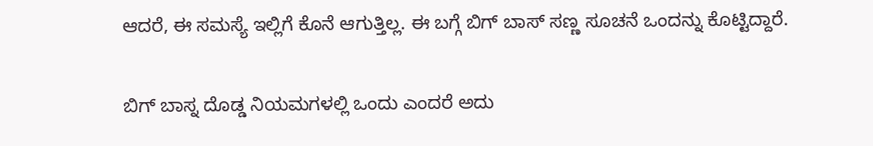ಆದರೆ, ಈ ಸಮಸ್ಯೆ ಇಲ್ಲಿಗೆ ಕೊನೆ ಆಗುತ್ತಿಲ್ಲ. ಈ ಬಗ್ಗೆ ಬಿಗ್ ಬಾಸ್ ಸಣ್ಣ ಸೂಚನೆ ಒಂದನ್ನು ಕೊಟ್ಟಿದ್ದಾರೆ.

ಬಿಗ್ ಬಾಸ್ನ ದೊಡ್ಡ ನಿಯಮಗಳಲ್ಲಿ ಒಂದು ಎಂದರೆ ಅದು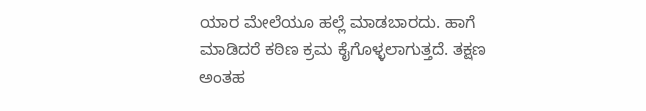ಯಾರ ಮೇಲೆಯೂ ಹಲ್ಲೆ ಮಾಡಬಾರದು. ಹಾಗೆ ಮಾಡಿದರೆ ಕಠಿಣ ಕ್ರಮ ಕೈಗೊಳ್ಳಲಾಗುತ್ತದೆ. ತಕ್ಷಣ ಅಂತಹ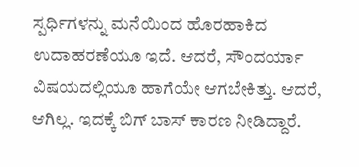ಸ್ಪರ್ಧಿಗಳನ್ನು ಮನೆಯಿಂದ ಹೊರಹಾಕಿದ ಉದಾಹರಣೆಯೂ ಇದೆ. ಆದರೆ, ಸೌಂದರ್ಯಾ ವಿಷಯದಲ್ಲಿಯೂ ಹಾಗೆಯೇ ಆಗಬೇಕಿತ್ತು. ಆದರೆ, ಆಗಿಲ್ಲ. ಇದಕ್ಕೆ ಬಿಗ್ ಬಾಸ್ ಕಾರಣ ನೀಡಿದ್ದಾರೆ.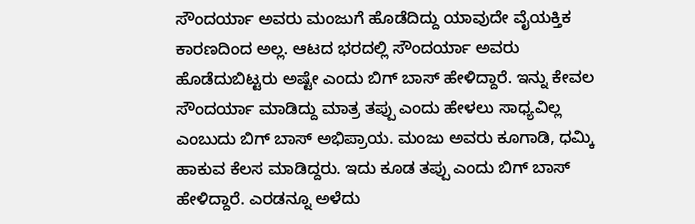ಸೌಂದರ್ಯಾ ಅವರು ಮಂಜುಗೆ ಹೊಡೆದಿದ್ದು ಯಾವುದೇ ವೈಯಕ್ತಿಕ ಕಾರಣದಿಂದ ಅಲ್ಲ. ಆಟದ ಭರದಲ್ಲಿ ಸೌಂದರ್ಯಾ ಅವರು ಹೊಡೆದುಬಿಟ್ಟರು ಅಷ್ಟೇ ಎಂದು ಬಿಗ್ ಬಾಸ್ ಹೇಳಿದ್ದಾರೆ. ಇನ್ನು ಕೇವಲ ಸೌಂದರ್ಯಾ ಮಾಡಿದ್ದು ಮಾತ್ರ ತಪ್ಪು ಎಂದು ಹೇಳಲು ಸಾಧ್ಯವಿಲ್ಲ ಎಂಬುದು ಬಿಗ್ ಬಾಸ್ ಅಭಿಪ್ರಾಯ. ಮಂಜು ಅವರು ಕೂಗಾಡಿ, ಧಮ್ಕಿ ಹಾಕುವ ಕೆಲಸ ಮಾಡಿದ್ದರು. ಇದು ಕೂಡ ತಪ್ಪು ಎಂದು ಬಿಗ್ ಬಾಸ್ ಹೇಳಿದ್ದಾರೆ. ಎರಡನ್ನೂ ಅಳೆದು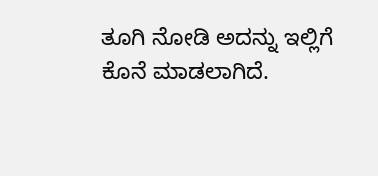ತೂಗಿ ನೋಡಿ ಅದನ್ನು ಇಲ್ಲಿಗೆ ಕೊನೆ ಮಾಡಲಾಗಿದೆ.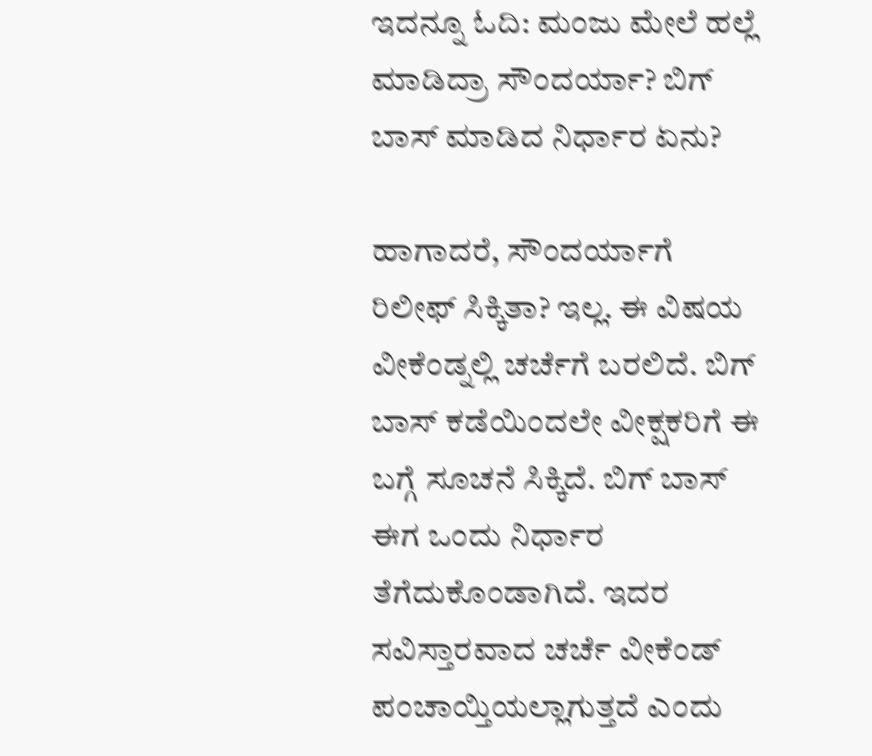ಇದನ್ನೂ ಓದಿ: ಮಂಜು ಮೇಲೆ ಹಲ್ಲೆ ಮಾಡಿದ್ರಾ ಸೌಂದರ್ಯಾ? ಬಿಗ್ ಬಾಸ್ ಮಾಡಿದ ನಿರ್ಧಾರ ಏನು?

ಹಾಗಾದರೆ, ಸೌಂದರ್ಯಾಗೆ ರಿಲೀಫ್ ಸಿಕ್ಕಿತಾ? ಇಲ್ಲ. ಈ ವಿಷಯ ವೀಕೆಂಡ್ನಲ್ಲಿ ಚರ್ಚೆಗೆ ಬರಲಿದೆ. ಬಿಗ್ ಬಾಸ್ ಕಡೆಯಿಂದಲೇ ವೀಕ್ಷಕರಿಗೆ ಈ ಬಗ್ಗೆ ಸೂಚನೆ ಸಿಕ್ಕಿದೆ. ಬಿಗ್ ಬಾಸ್ ಈಗ ಒಂದು ನಿರ್ಧಾರ ತೆಗೆದುಕೊಂಡಾಗಿದೆ. ಇದರ ಸವಿಸ್ತಾರವಾದ ಚರ್ಚೆ ವೀಕೆಂಡ್ ಪಂಚಾಯ್ತಿಯಲ್ಲಾಗುತ್ತದೆ ಎಂದು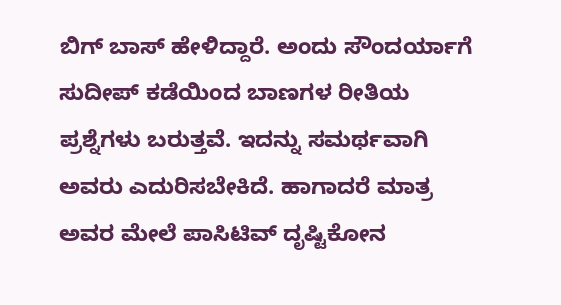ಬಿಗ್ ಬಾಸ್ ಹೇಳಿದ್ದಾರೆ. ಅಂದು ಸೌಂದರ್ಯಾಗೆ ಸುದೀಪ್ ಕಡೆಯಿಂದ ಬಾಣಗಳ ರೀತಿಯ ಪ್ರಶ್ನೆಗಳು ಬರುತ್ತವೆ. ಇದನ್ನು ಸಮರ್ಥವಾಗಿ ಅವರು ಎದುರಿಸಬೇಕಿದೆ. ಹಾಗಾದರೆ ಮಾತ್ರ ಅವರ ಮೇಲೆ ಪಾಸಿಟಿವ್ ದೃಷ್ಟಿಕೋನ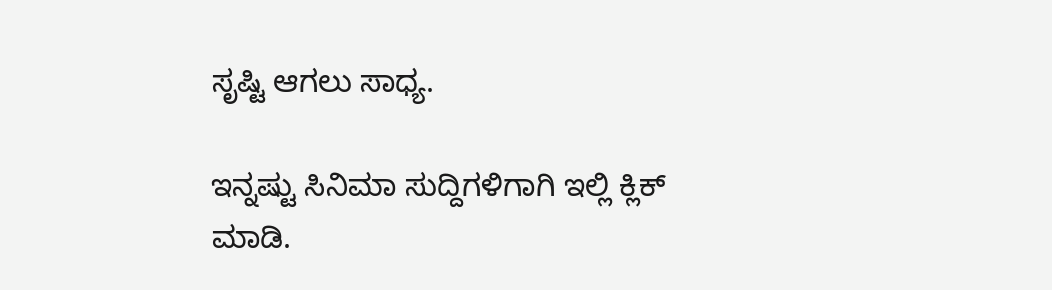ಸೃಷ್ಟಿ ಆಗಲು ಸಾಧ್ಯ.

ಇನ್ನಷ್ಟು ಸಿನಿಮಾ ಸುದ್ದಿಗಳಿಗಾಗಿ ಇಲ್ಲಿ ಕ್ಲಿಕ್ ಮಾಡಿ.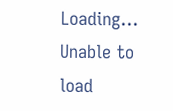Loading...
Unable to load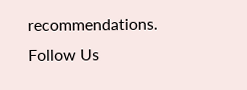recommendations.
Follow Us